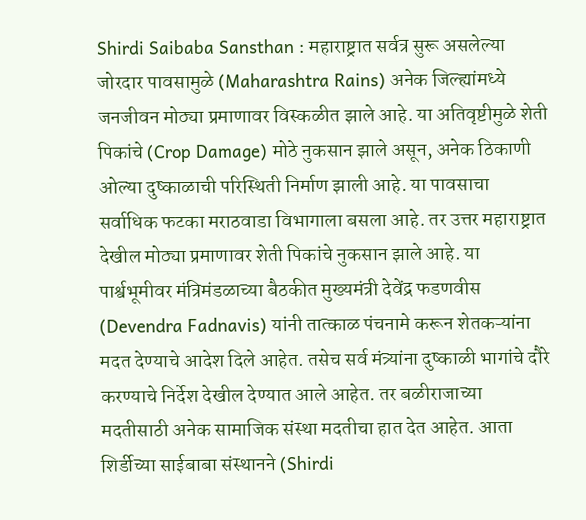Shirdi Saibaba Sansthan : महाराष्ट्रात सर्वत्र सुरू असलेल्या जोरदार पावसामुळे (Maharashtra Rains) अनेक जिल्ह्यांमध्ये जनजीवन मोठ्या प्रमाणावर विस्कळीत झाले आहे. या अतिवृष्टीमुळे शेती पिकांचे (Crop Damage) मोठे नुकसान झाले असून, अनेक ठिकाणी ओल्या दुष्काळाची परिस्थिती निर्माण झाली आहे. या पावसाचा सर्वाधिक फटका मराठवाडा विभागाला बसला आहे. तर उत्तर महाराष्ट्रात देखील मोठ्या प्रमाणावर शेती पिकांचे नुकसान झाले आहे. या पार्श्वभूमीवर मंत्रिमंडळाच्या बैठकीत मुख्यमंत्री देवेंद्र फडणवीस (Devendra Fadnavis) यांनी तात्काळ पंचनामे करून शेतकऱ्यांना मदत देण्याचे आदेश दिले आहेत. तसेच सर्व मंत्र्यांना दुष्काळी भागांचे दौरे करण्याचे निर्देश देखील देण्यात आले आहेत. तर बळीराजाच्या मदतीसाठी अनेक सामाजिक संस्था मदतीचा हात देत आहेत. आता शिर्डीच्या साईबाबा संस्थानने (Shirdi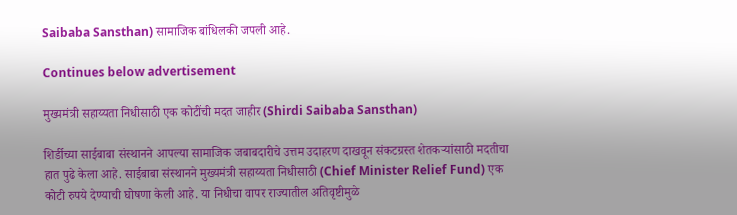Saibaba Sansthan) सामाजिक बांधिलकी जपली आहे.

Continues below advertisement

मुख्यमंत्री सहाय्यता निधीसाठी एक कोटींची मदत जाहीर (Shirdi Saibaba Sansthan)

शिर्डीच्या साईबाबा संस्थानने आपल्या सामाजिक जबाबदारीचे उत्तम उदाहरण दाखवून संकटग्रस्त शेतकऱ्यांसाठी मदतीचा हात पुढे केला आहे. साईबाबा संस्थानने मुख्यमंत्री सहाय्यता निधीसाठी (Chief Minister Relief Fund) एक कोटी रुपये देण्याची घोषणा केली आहे. या निधीचा वापर राज्यातील अतिवृष्टीमुळे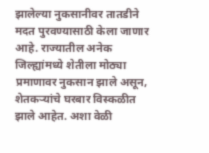झालेल्या नुकसानीवर तातडीने मदत पुरवण्यासाठी केला जाणार आहे. राज्यातील अनेक जिल्ह्यांमध्ये शेतीला मोठ्या प्रमाणावर नुकसान झाले असून, शेतकऱ्यांचे घरबार विस्कळीत झाले आहेत. अशा वेळी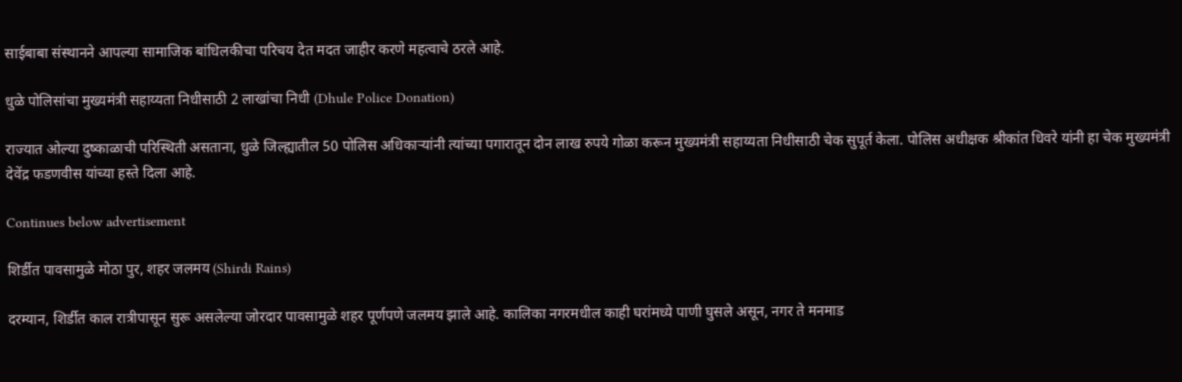साईबाबा संस्थानने आपल्या सामाजिक बांधिलकीचा परिचय देत मदत जाहीर करणे महत्वाचे ठरले आहे.

धुळे पोलिसांचा मुख्यमंत्री सहाय्यता निधीसाठी 2 लाखांचा निधी (Dhule Police Donation)

राज्यात ओल्या दुष्काळाची परिस्थिती असताना, धुळे जिल्ह्यातील 50 पोलिस अधिकाऱ्यांनी त्यांच्या पगारातून दोन लाख रुपये गोळा करून मुख्यमंत्री सहाय्यता निधीसाठी चेक सुपूर्त केला. पोलिस अधीक्षक श्रीकांत धिवरे यांनी हा चेक मुख्यमंत्री देवेंद्र फडणवीस यांच्या हस्ते दिला आहे.

Continues below advertisement

शिर्डीत पावसामुळे मोठा पुर, शहर जलमय (Shirdi Rains)

दरम्यान, शिर्डीत काल रात्रीपासून सुरू असलेल्या जोरदार पावसामुळे शहर पूर्णपणे जलमय झाले आहे. कालिका नगरमधील काही घरांमध्ये पाणी घुसले असून, नगर ते मनमाड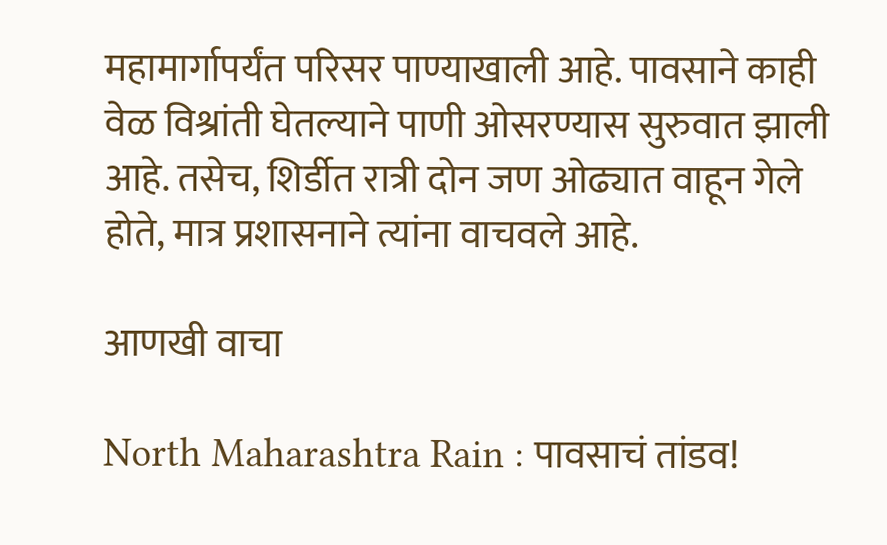महामार्गापर्यंत परिसर पाण्याखाली आहे. पावसाने काही वेळ विश्रांती घेतल्याने पाणी ओसरण्यास सुरुवात झाली आहे. तसेच, शिर्डीत रात्री दोन जण ओढ्यात वाहून गेले होते, मात्र प्रशासनाने त्यांना वाचवले आहे.

आणखी वाचा

North Maharashtra Rain : पावसाचं तांडव!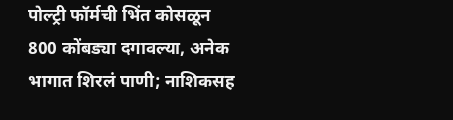पोल्ट्री फॉर्मची भिंत कोसळून 800 कोंबड्या दगावल्या, अनेक भागात शिरलं पाणी; नाशिकसह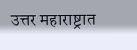उत्तर महाराष्ट्रात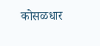कोसळधार